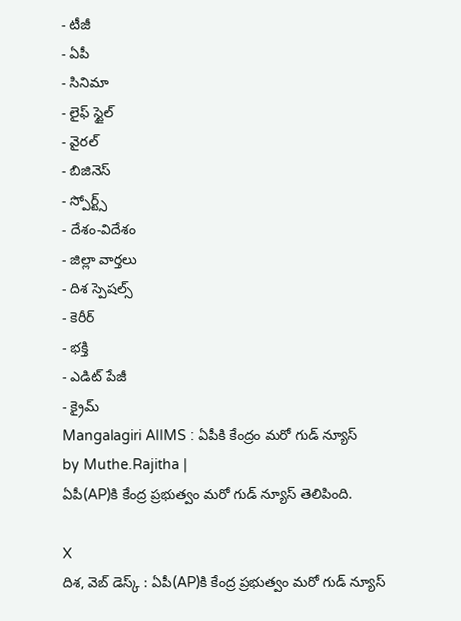- టీజీ
- ఏపీ
- సినిమా
- లైఫ్ స్టైల్
- వైరల్
- బిజినెస్
- స్పోర్ట్స్
- దేశం-విదేశం
- జిల్లా వార్తలు
- దిశ స్పెషల్స్
- కెరీర్
- భక్తి
- ఎడిట్ పేజీ
- క్రైమ్
Mangalagiri AIIMS : ఏపీకి కేంద్రం మరో గుడ్ న్యూస్
by Muthe.Rajitha |
ఏపీ(AP)కి కేంద్ర ప్రభుత్వం మరో గుడ్ న్యూస్ తెలిపింది.

X
దిశ, వెబ్ డెస్క్ : ఏపీ(AP)కి కేంద్ర ప్రభుత్వం మరో గుడ్ న్యూస్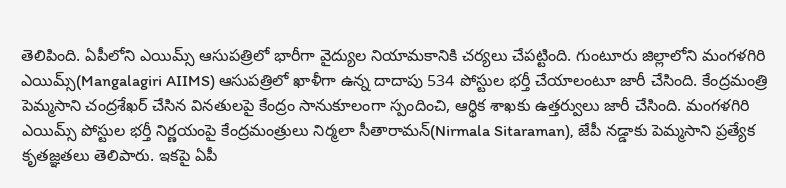తెలిపింది. ఏపీలోని ఎయిమ్స్ ఆసుపత్రిలో భారీగా వైద్యుల నియామకానికి చర్యలు చేపట్టింది. గుంటూరు జిల్లాలోని మంగళగిరి ఎయిమ్స్(Mangalagiri AIIMS) ఆసుపత్రిలో ఖాళీగా ఉన్న దాదాపు 534 పోస్టుల భర్తీ చేయాలంటూ జారీ చేసింది. కేంద్రమంత్రి పెమ్మసాని చంద్రశేఖర్ చేసిన వినతులపై కేంద్రం సానుకూలంగా స్పందించి, ఆర్థిక శాఖకు ఉత్తర్వులు జారీ చేసింది. మంగళగిరి ఎయిమ్స్ పోస్టుల భర్తీ నిర్ణయంపై కేంద్రమంత్రులు నిర్మలా సీతారామన్(Nirmala Sitaraman), జేపీ నడ్డాకు పెమ్మసాని ప్రత్యేక కృతజ్ఞతలు తెలిపారు. ఇకపై ఏపీ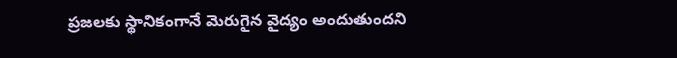ప్రజలకు స్థానికంగానే మెరుగైన వైద్యం అందుతుందని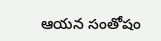ఆయన సంతోషం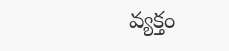వ్యక్తం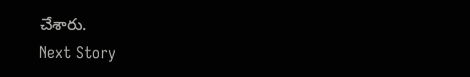చేశారు.
Next Story